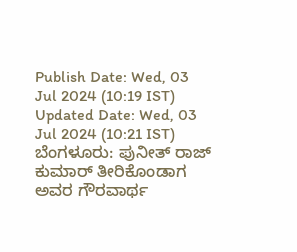Publish Date: Wed, 03 Jul 2024 (10:19 IST)
Updated Date: Wed, 03 Jul 2024 (10:21 IST)
ಬೆಂಗಳೂರು: ಪುನೀತ್ ರಾಜ್ ಕುಮಾರ್ ತೀರಿಕೊಂಡಾಗ ಅವರ ಗೌರವಾರ್ಥ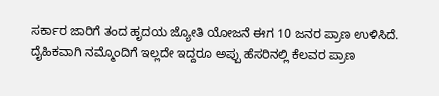ಸರ್ಕಾರ ಜಾರಿಗೆ ತಂದ ಹೃದಯ ಜ್ಯೋತಿ ಯೋಜನೆ ಈಗ 10 ಜನರ ಪ್ರಾಣ ಉಳಿಸಿದೆ. ದೈಹಿಕವಾಗಿ ನಮ್ಮೊಂದಿಗೆ ಇಲ್ಲದೇ ಇದ್ದರೂ ಅಪ್ಪು ಹೆಸರಿನಲ್ಲಿ ಕೆಲವರ ಪ್ರಾಣ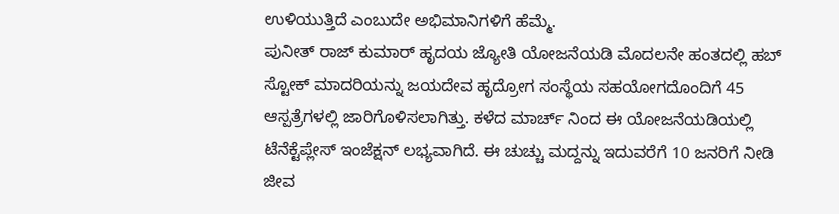ಉಳಿಯುತ್ತಿದೆ ಎಂಬುದೇ ಅಭಿಮಾನಿಗಳಿಗೆ ಹೆಮ್ಮೆ.
ಪುನೀತ್ ರಾಜ್ ಕುಮಾರ್ ಹೃದಯ ಜ್ಯೋತಿ ಯೋಜನೆಯಡಿ ಮೊದಲನೇ ಹಂತದಲ್ಲಿ ಹಬ್ ಸ್ಟೋಕ್ ಮಾದರಿಯನ್ನು ಜಯದೇವ ಹೃದ್ರೋಗ ಸಂಸ್ಥೆಯ ಸಹಯೋಗದೊಂದಿಗೆ 45 ಆಸ್ಪತ್ರೆಗಳಲ್ಲಿ ಜಾರಿಗೊಳಿಸಲಾಗಿತ್ತು. ಕಳೆದ ಮಾರ್ಚ್ ನಿಂದ ಈ ಯೋಜನೆಯಡಿಯಲ್ಲಿ ಟೆನೆಕ್ಟೆಪ್ಲೇಸ್ ಇಂಜೆಕ್ಷನ್ ಲಭ್ಯವಾಗಿದೆ. ಈ ಚುಚ್ಚು ಮದ್ದನ್ನು ಇದುವರೆಗೆ 10 ಜನರಿಗೆ ನೀಡಿ ಜೀವ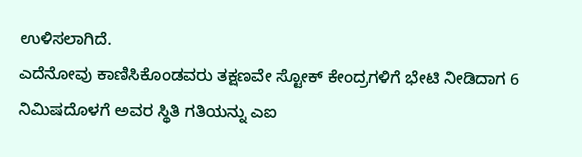ಉಳಿಸಲಾಗಿದೆ.
ಎದೆನೋವು ಕಾಣಿಸಿಕೊಂಡವರು ತಕ್ಷಣವೇ ಸ್ಟೋಕ್ ಕೇಂದ್ರಗಳಿಗೆ ಭೇಟಿ ನೀಡಿದಾಗ 6 ನಿಮಿಷದೊಳಗೆ ಅವರ ಸ್ಥಿತಿ ಗತಿಯನ್ನು ಎಐ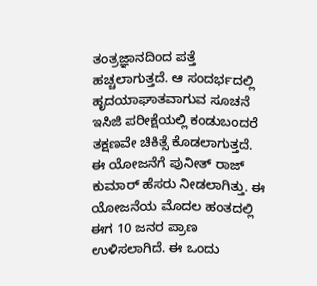ತಂತ್ರಜ್ಞಾನದಿಂದ ಪತ್ತೆ ಹಚ್ಚಲಾಗುತ್ತದೆ. ಆ ಸಂದರ್ಭದಲ್ಲಿ ಹೃದಯಾಘಾತವಾಗುವ ಸೂಚನೆ ಇಸಿಜಿ ಪರೀಕ್ಷೆಯಲ್ಲಿ ಕಂಡುಬಂದರೆ ತಕ್ಷಣವೇ ಚಿಕಿತ್ಸೆ ಕೊಡಲಾಗುತ್ತದೆ.
ಈ ಯೋಜನೆಗೆ ಪುನೀತ್ ರಾಜ್ ಕುಮಾರ್ ಹೆಸರು ನೀಡಲಾಗಿತ್ತು. ಈ ಯೋಜನೆಯ ಮೊದಲ ಹಂತದಲ್ಲಿ ಈಗ 10 ಜನರ ಪ್ರಾಣ ಉಳಿಸಲಾಗಿದೆ. ಈ ಒಂದು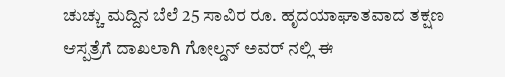ಚುಚ್ಚು ಮದ್ದಿನ ಬೆಲೆ 25 ಸಾವಿರ ರೂ. ಹೃದಯಾಘಾತವಾದ ತಕ್ಷಣ ಆಸ್ಪತ್ರೆಗೆ ದಾಖಲಾಗಿ ಗೋಲ್ಡನ್ ಅವರ್ ನಲ್ಲಿ ಈ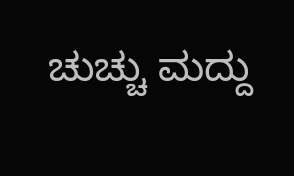ಚುಚ್ಚು ಮದ್ದು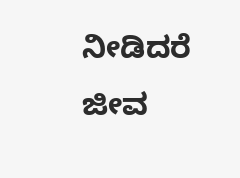ನೀಡಿದರೆ ಜೀವ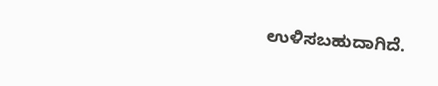ಉಳಿಸಬಹುದಾಗಿದೆ.